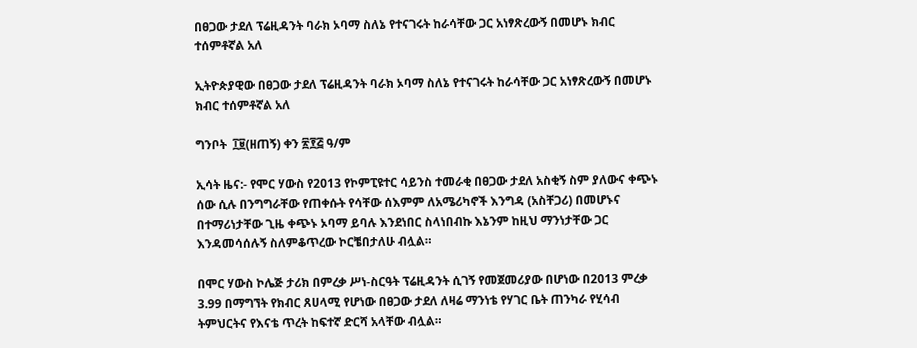በፀጋው ታደለ ፕሬዚዳንት ባራክ ኦባማ ስለኔ የተናገሩት ከራሳቸው ጋር አነፃጽረውኝ በመሆኑ ክብር ተሰምቶኛል አለ

ኢትዮጵያዊው በፀጋው ታደለ ፕሬዚዳንት ባራክ ኦባማ ስለኔ የተናገሩት ከራሳቸው ጋር አነፃጽረውኝ በመሆኑ ክብር ተሰምቶኛል አለ

ግንቦት  ፲፱(ዘጠኝ) ቀን ፳፻፭ ዓ/ም

ኢሳት ዜና:- የሞር ሃውስ የ2013 የኮምፒዩተር ሳይንስ ተመራቂ በፀጋው ታደለ አስቂኝ ስም ያለውና ቀጭኑ ሰው ሲሉ በንግግራቸው የጠቀሱት የሳቸው ሰእምም ለአሜሪካኖች እንግዳ (አስቸጋሪ) በመሆኑና በተማሪነታቸው ጊዜ ቀጭኑ ኦባማ ይባሉ እንደነበር ስላነበብኩ እኔንም ከዚህ ማንነታቸው ጋር እንዳመሳሰሉኝ ስለምቆጥረው ኮርቼበታለሁ ብሏል።

በሞር ሃውስ ኮሌጅ ታሪክ በምረቃ ሥነ-ስርዓት ፕሬዚዳንት ሲገኝ የመጀመሪያው በሆነው በ2013 ምረቃ 3.99 በማግኘት የክብር ጸሀላሚ የሆነው በፀጋው ታደለ ለዛሬ ማንነቴ የሃገር ቤት ጠንካራ የሂሳብ ትምህርትና የእናቴ ጥረት ከፍተኛ ድርሻ አላቸው ብሏል።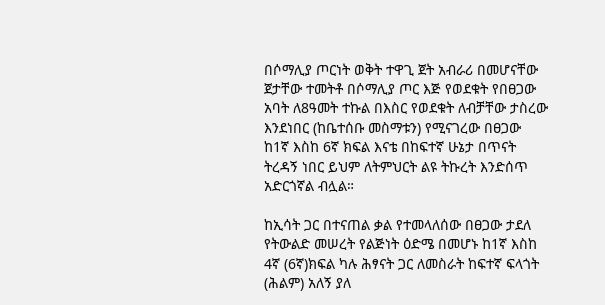በሶማሊያ ጦርነት ወቅት ተዋጊ ጀት አብራሪ በመሆናቸው ጀታቸው ተመትቶ በሶማሊያ ጦር እጅ የወደቁት የበፀጋው አባት ለ8ዓመት ተኩል በእስር የወደቁት ለብቻቸው ታስረው እንደነበር (ከቤተሰቡ መስማቱን) የሚናገረው በፀጋው ከ1ኛ እስከ 6ኛ ክፍል እናቴ በከፍተኛ ሁኔታ በጥናት ትረዳኝ ነበር ይህም ለትምህርት ልዩ ትኩረት እንድሰጥ አድርጎኛል ብሏል።

ከኢሳት ጋር በተናጠል ቃል የተመላለሰው በፀጋው ታደለ የትውልድ መሠረት የልጅነት ዕድሜ በመሆኑ ከ1ኛ እስከ 4ኛ (6ኛ)ክፍል ካሉ ሕፃናት ጋር ለመስራት ከፍተኛ ፍላጎት (ሕልም) አለኝ ያለ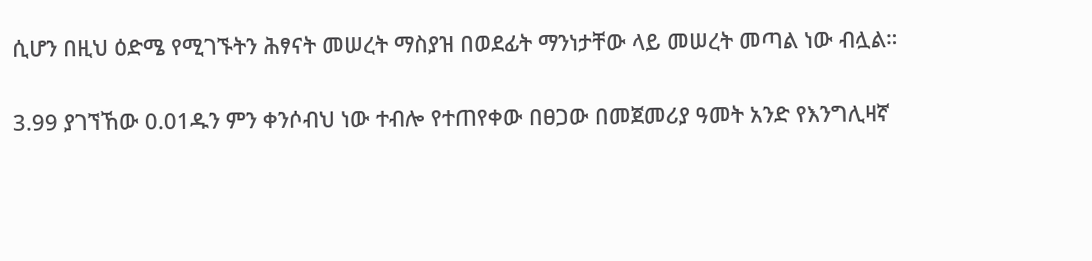ሲሆን በዚህ ዕድሜ የሚገኙትን ሕፃናት መሠረት ማስያዝ በወደፊት ማንነታቸው ላይ መሠረት መጣል ነው ብሏል።

3.99 ያገኘኸው 0.01ዱን ምን ቀንሶብህ ነው ተብሎ የተጠየቀው በፀጋው በመጀመሪያ ዓመት አንድ የእንግሊዛኛ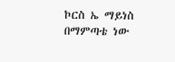ኮርስ ኤ ማይነስ በማምጣቴ ነው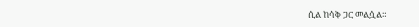ሲል ከሳቅ ጋር መልሷል።